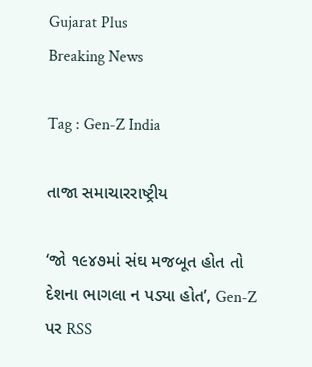Gujarat Plus
Breaking News

Tag : Gen-Z India

તાજા સમાચારરાષ્ટ્રીય

‘જો ૧૯૪૭માં સંઘ મજબૂત હોત તો દેશના ભાગલા ન પડ્યા હોત’, Gen-Z પર RSS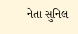નેતા સુનિલ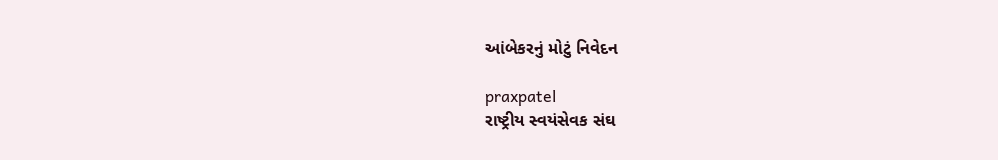આંબેકરનું મોટું નિવેદન

praxpatel
રાષ્ટ્રીય સ્વયંસેવક સંઘ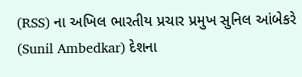(RSS) ના અખિલ ભારતીય પ્રચાર પ્રમુખ સુનિલ આંબેકરે (Sunil Ambedkar) દેશના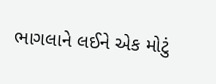ભાગલાને લઈને એક મોટું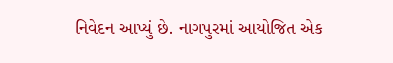નિવેદન આપ્યું છે. નાગપુરમાં આયોજિત એક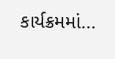કાર્યક્રમમાં...